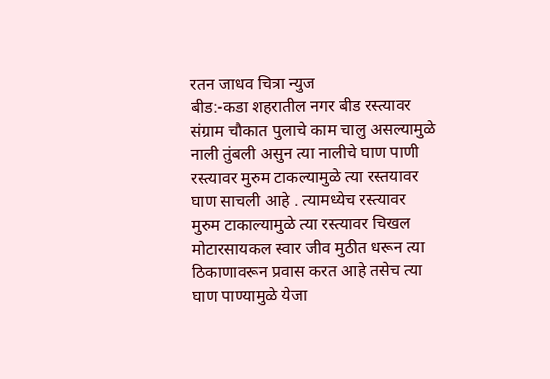रतन जाधव चित्रा न्युज
बीड:-कडा शहरातील नगर बीड रस्त्यावर संग्राम चौकात पुलाचे काम चालु असल्यामुळे नाली तुंबली असुन त्या नालीचे घाण पाणी रस्त्यावर मुरुम टाकल्यामुळे त्या रस्तयावर घाण साचली आहे . त्यामध्येच रस्त्यावर मुरुम टाकाल्यामुळे त्या रस्त्यावर चिखल मोटारसायकल स्वार जीव मुठीत धरून त्या ठिकाणावरून प्रवास करत आहे तसेच त्या घाण पाण्यामुळे येजा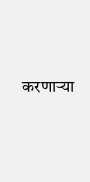करणाऱ्या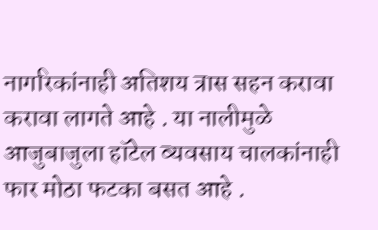नागरिकांनाही अतिशय त्रास सहन करावा करावा लागते आहे . या नालीमुळे आजुबाजुला हॉटेल व्यवसाय चालकांनाही फार मोठा फटका बसत आहे .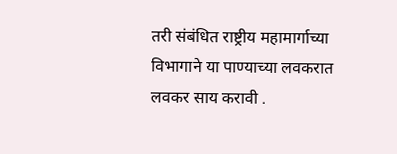तरी संबंधित राष्ट्रीय महामार्गाच्या विभागाने या पाण्याच्या लवकरात लवकर साय करावी .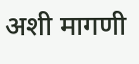अशी मागणी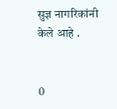सुज्ञ नागरिकांनी केले आहे .


0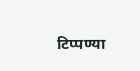टिप्पण्या